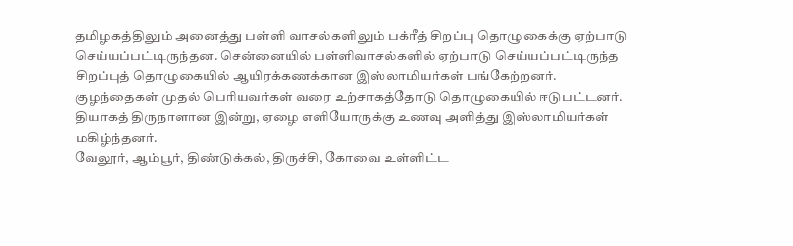தமிழகத்திலும் அனைத்து பள்ளி வாசல்களிலும் பக்ரீத் சிறப்பு தொழுகைக்கு ஏற்பாடு செய்யப்பட்டிருந்தன. சென்னையில் பள்ளிவாசல்களில் ஏற்பாடு செய்யப்பட்டிருந்த சிறப்புத் தொழுகையில் ஆயிரக்கணக்கான இஸ்லாமியர்கள் பங்கேற்றனர்.
குழந்தைகள் முதல் பெரியவர்கள் வரை உற்சாகத்தோடு தொழுகையில் ஈடுபட்டனர். தியாகத் திருநாளான இன்று, ஏழை எளியோருக்கு உணவு அளித்து இஸ்லாமியர்கள் மகிழ்ந்தனர்.
வேலூர், ஆம்பூர், திண்டுக்கல், திருச்சி, கோவை உள்ளிட்ட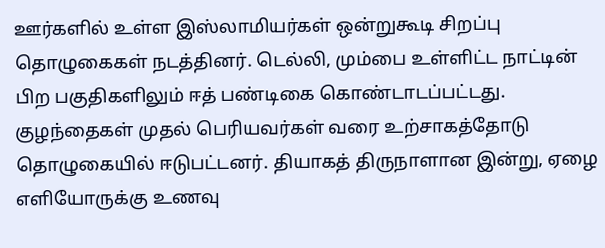ஊர்களில் உள்ள இஸ்லாமியர்கள் ஒன்றுகூடி சிறப்பு தொழுகைகள் நடத்தினர். டெல்லி, மும்பை உள்ளிட்ட நாட்டின் பிற பகுதிகளிலும் ஈத் பண்டிகை கொண்டாடப்பட்டது.
குழந்தைகள் முதல் பெரியவர்கள் வரை உற்சாகத்தோடு தொழுகையில் ஈடுபட்டனர். தியாகத் திருநாளான இன்று, ஏழை எளியோருக்கு உணவு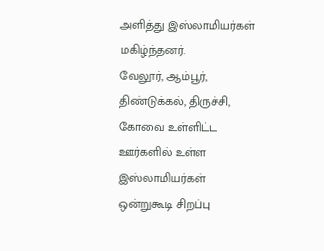அளித்து இஸ்லாமியர்கள் மகிழ்ந்தனர்.
வேலூர், ஆம்பூர், திண்டுக்கல், திருச்சி, கோவை உள்ளிட்ட ஊர்களில் உள்ள இஸ்லாமியர்கள் ஒன்றுகூடி சிறப்பு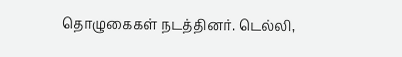தொழுகைகள் நடத்தினர். டெல்லி,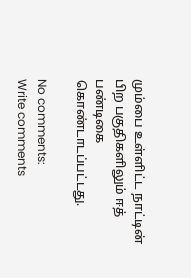மும்பை உள்ளிட்ட நாட்டின் பிற பகுதிகளிலும் ஈத் பண்டிகை கொண்டாடப்பட்டது.

No comments:
Write comments